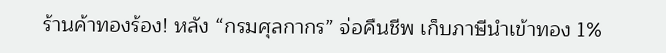ร้านค้าทองร้อง! หลัง “กรมศุลกากร” จ่อคืนชีพ เก็บภาษีนำเข้าทอง 1%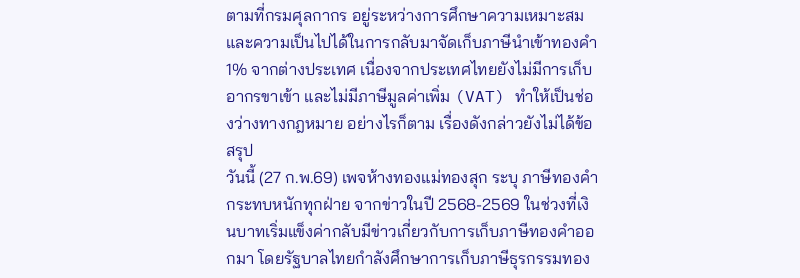ตามที่กรมศุลกากร อยู่ระหว่างการศึกษาความเหมาะสมและความเป็นไปได้ในการกลับมาจัดเก็บภาษีนำเข้าทองคำ 1% จากต่างประเทศ เนื่องจากประเทศไทยยังไม่มีการเก็บอากรขาเข้า และไม่มีภาษีมูลค่าเพิ่ม (VAT) ทำให้เป็นช่องว่างทางกฎหมาย อย่างไรก็ตาม เรื่องดังกล่าวยังไม่ได้ข้อสรุป
วันนี้ (27 ก.พ.69) เพจห้างทองแม่ทองสุก ระบุ ภาษีทองคำ กระทบหนักทุกฝ่าย จากข่าวในปี 2568-2569 ในช่วงที่เงินบาทเริ่มแข็งค่ากลับมีข่าวเกี่ยวกับการเก็บภาษีทองคำออกมา โดยรัฐบาลไทยกำลังศึกษาการเก็บภาษีธุรกรรมทอง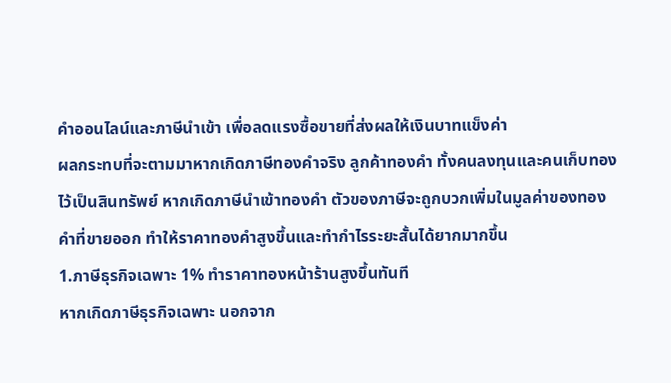คำออนไลน์และภาษีนำเข้า เพื่อลดแรงซื้อขายที่ส่งผลให้เงินบาทแข็งค่า
ผลกระทบที่จะตามมาหากเกิดภาษีทองคำจริง ลูกค้าทองคำ ทั้งคนลงทุนและคนเก็บทองไว้เป็นสินทรัพย์ หากเกิดภาษีนำเข้าทองคำ ตัวของภาษีจะถูกบวกเพิ่มในมูลค่าของทองคำที่ขายออก ทำให้ราคาทองคำสูงขึ้นและทำกำไรระยะสั้นได้ยากมากขึ้น
1.ภาษีธุรกิจเฉพาะ 1% ทำราคาทองหน้าร้านสูงขึ้นทันที
หากเกิดภาษีธุรกิจเฉพาะ นอกจาก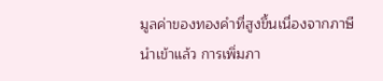มูลค่าของทองคำที่สูงขึ้นเนื่องจากภาษีนำเข้าแล้ว การเพิ่มภา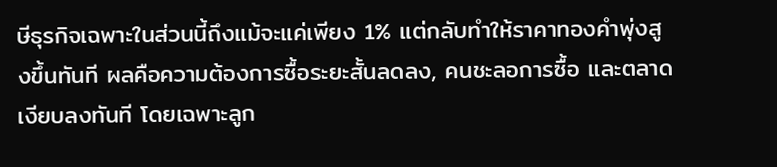ษีธุรกิจเฉพาะในส่วนนี้ถึงแม้จะแค่เพียง 1% แต่กลับทำให้ราคาทองคำพุ่งสูงขึ้นทันที ผลคือความต้องการซื้อระยะสั้นลดลง, คนชะลอการซื้อ และตลาดเงียบลงทันที โดยเฉพาะลูก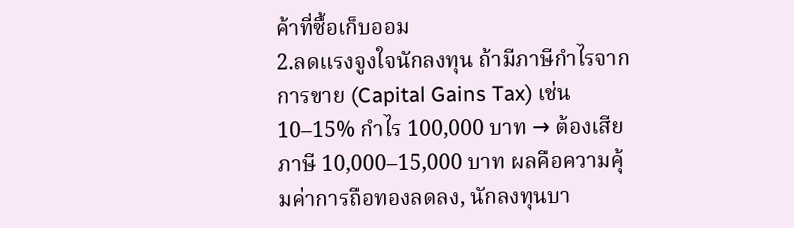ค้าที่ซื้อเก็บออม
2.ลดแรงจูงใจนักลงทุน ถ้ามีภาษีกำไรจากการขาย (Capital Gains Tax) เช่น 10–15% กำไร 100,000 บาท → ต้องเสียภาษี 10,000–15,000 บาท ผลคือความคุ้มค่าการถือทองลดลง, นักลงทุนบา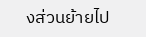งส่วนย้ายไป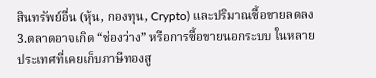สินทรัพย์อื่น (หุ้น, กองทุน, Crypto) และปริมาณซื้อขายลดลง
3.ตลาดอาจเกิด “ช่องว่าง” หรือการซื้อขายนอกระบบ ในหลายประเทศที่เคยเก็บภาษีทองสู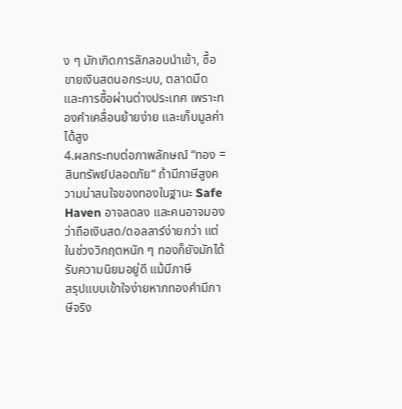ง ๆ มักเกิดการลักลอบนำเข้า, ซื้อขายเงินสดนอกระบบ, ตลาดมืด และการซื้อผ่านต่างประเทศ เพราะทองคำเคลื่อนย้ายง่าย และเก็บมูลค่าได้สูง
4.ผลกระทบต่อภาพลักษณ์ “ทอง = สินทรัพย์ปลอดภัย“ ถ้ามีภาษีสูงความน่าสนใจของทองในฐานะ Safe Haven อาจลดลง และคนอาจมองว่าถือเงินสด/ดอลลาร์ง่ายกว่า แต่ในช่วงวิกฤตหนัก ๆ ทองก็ยังมักได้รับความนิยมอยู่ดี แม้มีภาษี
สรุปแบบเข้าใจง่ายหากทองคำมีภาษีจริง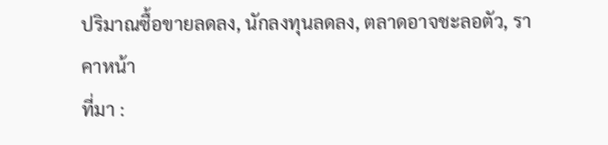ปริมาณซื้อขายลดลง, นักลงทุนลดลง, ตลาดอาจชะลอตัว, ราคาหน้า
ที่มา :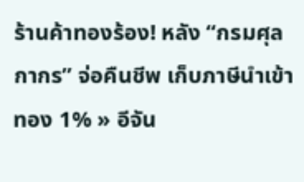ร้านค้าทองร้อง! หลัง “กรมศุลกากร” จ่อคืนชีพ เก็บภาษีนำเข้าทอง 1% » อีจัน